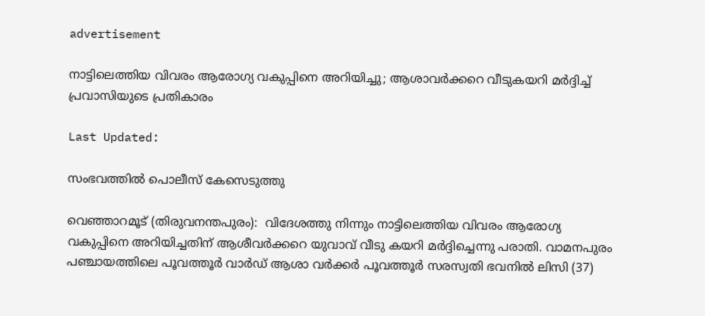advertisement

നാട്ടിലെത്തിയ വിവരം ആരോഗ്യ വകുപ്പിനെ അറിയിച്ചു; ആശാവർക്കറെ വീടുകയറി മർദ്ദിച്ച് പ്രവാസിയുടെ പ്രതികാരം

Last Updated:

സംഭവത്തിൽ പൊലീസ് കേസെട‌ുത്തു

വെഞ്ഞാറമൂട് (തിരുവനന്തപുരം):  വിദേശത്തു നിന്നും നാട്ടിലെത്തിയ വിവരം ആരോഗ്യ വകുപ്പിനെ അറിയിച്ചതിന് ആശീവർക്കറെ യുവാവ് വീടു കയറി മർദ്ദിച്ചെന്നു പരാതി. വാമനപുരം പഞ്ചായത്തിലെ പൂവത്തൂര്‍ വാര്‍ഡ് ആശാ വര്‍ക്കര്‍ പൂവത്തൂര്‍ സരസ്വതി ഭവനില്‍ ലിസി (37)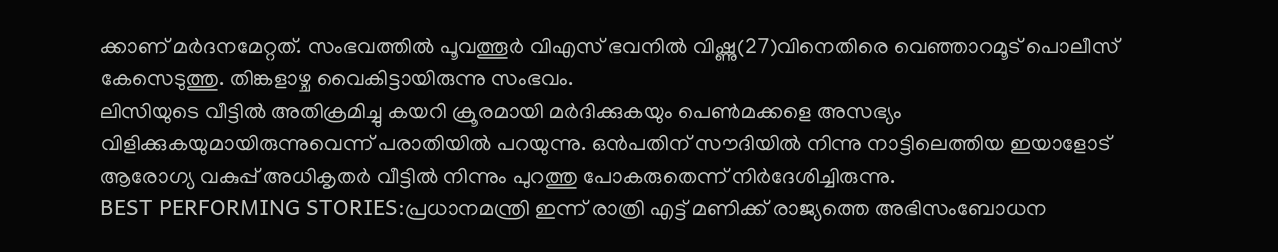ക്കാണ് മര്‍ദനമേറ്റത്. സംഭവത്തില്‍ പൂവത്തൂര്‍ വിഎസ് ഭവനില്‍ വിഷ്ണു(27)വിനെതിരെ വെഞ്ഞാറമൂട് പൊലീസ് കേസെടുത്തു. തിങ്കളാഴ്ച വൈകിട്ടായിരുന്നു സംഭവം.
ലിസിയുടെ വീട്ടില്‍ അതിക്രമിച്ചു കയറി ക്രൂരമായി മര്‍ദിക്കുകയും പെണ്‍മക്കളെ അസഭ്യം വിളിക്കുകയുമായിരുന്നുവെന്ന് പരാതിയില്‍ പറയുന്നു. ഒന്‍പതിന് സൗദിയില്‍ നിന്നു നാട്ടിലെത്തിയ ഇയാളോട് ആരോഗ്യ വകുപ്പ് അധികൃതര്‍ വീട്ടില്‍ നിന്നും പുറത്തു പോകരുതെന്ന് നിര്‍ദേശിച്ചിരുന്നു.
BEST PERFORMING STORIES:പ്രധാനമന്ത്രി ഇന്ന് രാത്രി എട്ട് മണിക്ക് രാജ്യത്തെ അഭിസംബോധന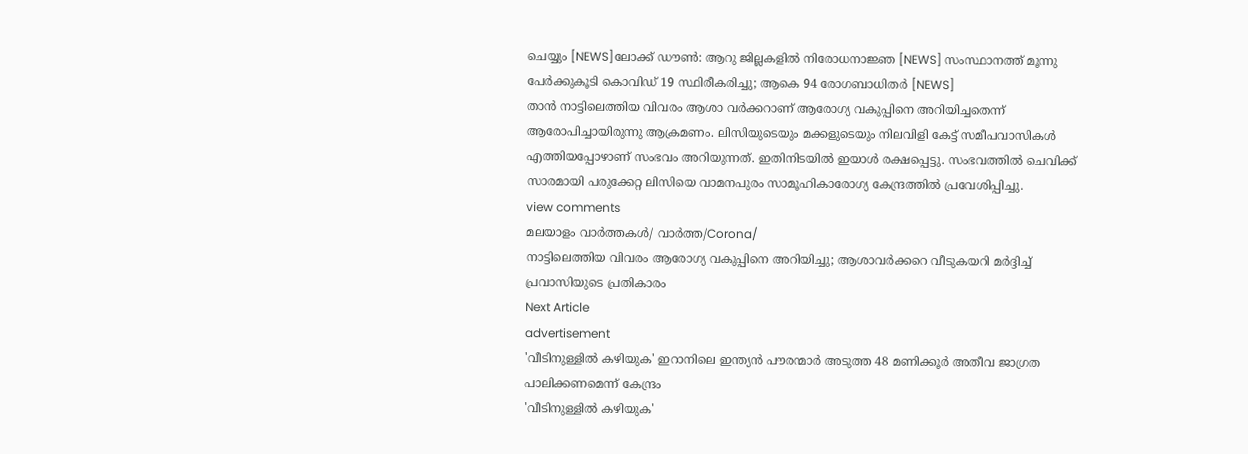ചെയ്യും [NEWS]ലോക്ക് ഡൗൺ: ആറു ജില്ലകളിൽ നിരോധനാജ്ഞ [NEWS] സംസ്ഥാനത്ത് മൂന്നു പേർക്കുകൂടി കൊവിഡ് 19 സ്ഥിരീകരിച്ചു; ആകെ 94 രോഗബാധിതർ [NEWS]
താന്‍ നാട്ടിലെത്തിയ വിവരം ആശാ വര്‍ക്കറാണ് ആരോഗ്യ വകുപ്പിനെ അറിയിച്ചതെന്ന് ആരോപിച്ചായിരുന്നു ആക്രമണം. ലിസിയുടെയും മക്കളുടെയും നിലവിളി കേട്ട് സമീപവാസികള്‍ എത്തിയപ്പോഴാണ് സംഭവം അറിയുന്നത്. ഇതിനിടയില്‍ ഇയാള്‍ രക്ഷപ്പെട്ടു. സംഭവത്തില്‍ ചെവിക്ക് സാരമായി പരുക്കേറ്റ ലിസിയെ വാമനപുരം സാമൂഹികാരോഗ്യ കേന്ദ്രത്തില്‍ പ്രവേശിപ്പിച്ചു.
view comments
മലയാളം വാർത്തകൾ/ വാർത്ത/Corona/
നാട്ടിലെത്തിയ വിവരം ആരോഗ്യ വകുപ്പിനെ അറിയിച്ചു; ആശാവർക്കറെ വീടുകയറി മർദ്ദിച്ച് പ്രവാസിയുടെ പ്രതികാരം
Next Article
advertisement
'വീടിനുള്ളിൽ കഴിയുക' ഇറാനിലെ ഇന്ത്യൻ പൗരന്മാർ അടുത്ത 48 മണിക്കൂർ അതീവ ജാഗ്രത പാലിക്കണമെന്ന് കേന്ദ്രം
'വീടിനുള്ളിൽ കഴിയുക'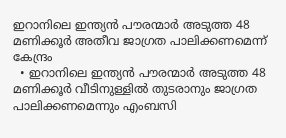ഇറാനിലെ ഇന്ത്യൻ പൗരന്മാർ അടുത്ത 48 മണിക്കൂർ അതീവ ജാഗ്രത പാലിക്കണമെന്ന് കേന്ദ്രം
  • ഇറാനിലെ ഇന്ത്യൻ പൗരന്മാർ അടുത്ത 48 മണിക്കൂർ വീടിനുള്ളിൽ തുടരാനും ജാഗ്രത പാലിക്കണമെന്നും എംബസി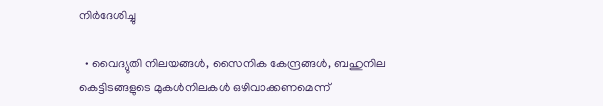നിർദേശിച്ചു

  • വൈദ്യുതി നിലയങ്ങൾ, സൈനിക കേന്ദ്രങ്ങൾ, ബഹുനില കെട്ടിടങ്ങളുടെ മുകൾനിലകൾ ഒഴിവാക്കണമെന്ന്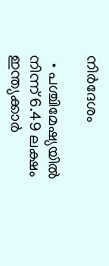നിർദേശം

  • പശ്ചിമേഷ്യയിൽ നിന്ന് 6.49 ലക്ഷം ഇന്ത്യക്കാർ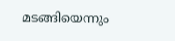മടങ്ങിയെന്നും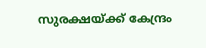സുരക്ഷയ്ക്ക് കേന്ദ്രം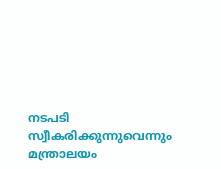നടപടി സ്വീകരിക്കുന്നുവെന്നും മന്ത്രാലയം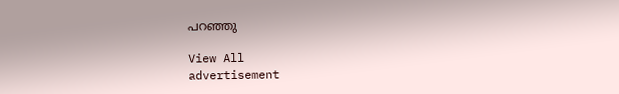പറഞ്ഞു

View All
advertisement